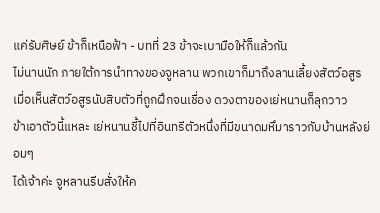แค่รับศิษย์ ข้าก็เหนือฟ้า - บทที่ 23 ข้าจะเบามือให้ก็แล้วกัน
ไม่นานนัก ภายใต้การนำทางของจูหลาน พวกเขาก็มาถึงลานเลี้ยงสัตว์อสูร
เมื่อเห็นสัตว์อสูรนับสิบตัวที่ถูกฝึกจนเชื่อง ดวงตาของเย่หนานก็ลุกวาว
ข้าเอาตัวนี้แหละ เย่หนานชี้ไปที่อินทรีตัวหนึ่งที่มีขนาดมหึมาราวกับบ้านหลังย่อมๆ
ได้เจ้าค่ะ จูหลานรีบสั่งให้ค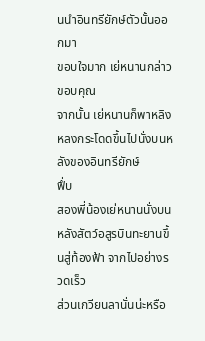นนำอินทรียักษ์ตัวนั้นออกมา
ขอบใจมาก เย่หนานกล่าวขอบคุณ
จากนั้น เย่หนานก็พาหลิงหลงกระโดดขึ้นไปนั่งบนหลังของอินทรียักษ์
ฟึ่บ
สองพี่น้องเย่หนานนั่งบนหลังสัตว์อสูรบินทะยานขึ้นสู่ท้องฟ้า จากไปอย่างรวดเร็ว
ส่วนเกวียนลานั่นน่ะหรือ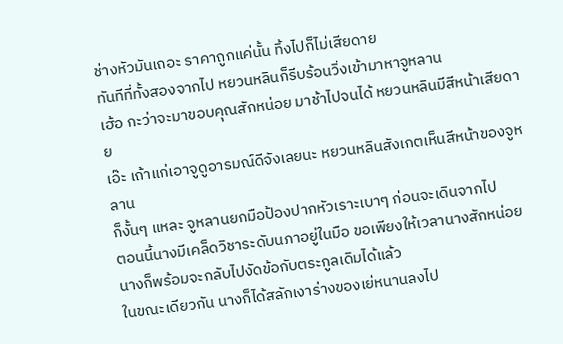ช่างหัวมันเถอะ ราคาถูกแค่นั้น ทิ้งไปก็ไม่เสียดาย
ทันทีที่ทั้งสองจากไป หยวนหลินก็รีบร้อนวิ่งเข้ามาหาจูหลาน
เฮ้อ กะว่าจะมาขอบคุณสักหน่อย มาช้าไปจนได้ หยวนหลินมีสีหน้าเสียดาย
เอ๊ะ เถ้าแก่เอาจูดูอารมณ์ดีจังเลยนะ หยวนหลินสังเกตเห็นสีหน้าของจูหลาน
ก็งั้นๆ แหละ จูหลานยกมือป้องปากหัวเราะเบาๆ ก่อนจะเดินจากไป
ตอนนี้นางมีเคล็ดวิชาระดับนภาอยู่ในมือ ขอเพียงให้เวลานางสักหน่อย นางก็พร้อมจะกลับไปงัดข้อกับตระกูลเดิมได้แล้ว
ในขณะเดียวกัน นางก็ได้สลักเงาร่างของเย่หนานลงไป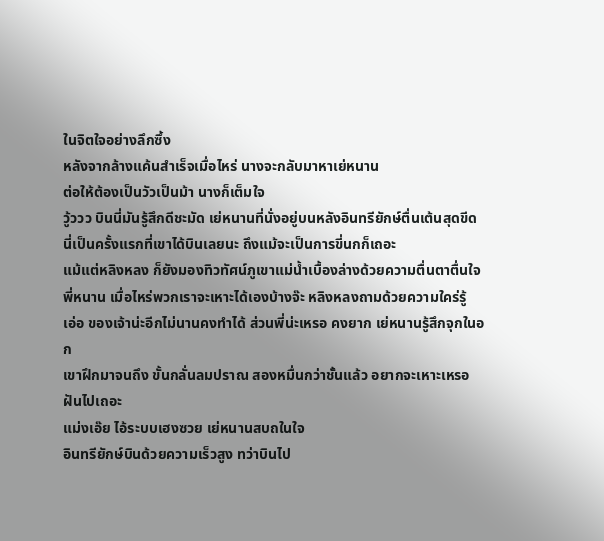ในจิตใจอย่างลึกซึ้ง
หลังจากล้างแค้นสำเร็จเมื่อไหร่ นางจะกลับมาหาเย่หนาน
ต่อให้ต้องเป็นวัวเป็นม้า นางก็เต็มใจ
วู้ววว บินนี่มันรู้สึกดีชะมัด เย่หนานที่นั่งอยู่บนหลังอินทรียักษ์ตื่นเต้นสุดขีด นี่เป็นครั้งแรกที่เขาได้บินเลยนะ ถึงแม้จะเป็นการขี่นกก็เถอะ
แม้แต่หลิงหลง ก็ยังมองทิวทัศน์ภูเขาแม่น้ำเบื้องล่างด้วยความตื่นตาตื่นใจ
พี่หนาน เมื่อไหร่พวกเราจะเหาะได้เองบ้างจ๊ะ หลิงหลงถามด้วยความใคร่รู้
เอ่อ ของเจ้าน่ะอีกไม่นานคงทำได้ ส่วนพี่น่ะเหรอ คงยาก เย่หนานรู้สึกจุกในอก
เขาฝึกมาจนถึง ขั้นกลั่นลมปราณ สองหมื่นกว่าชั้นแล้ว อยากจะเหาะเหรอ ฝันไปเถอะ
แม่งเอ๊ย ไอ้ระบบเฮงซวย เย่หนานสบถในใจ
อินทรียักษ์บินด้วยความเร็วสูง ทว่าบินไป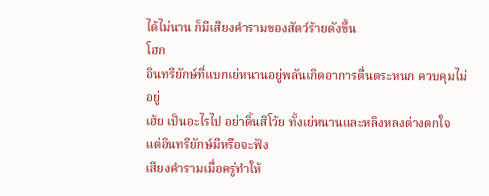ได้ไม่นาน ก็มีเสียงคำรามของสัตว์ร้ายดังขึ้น
โฮก
อินทรียักษ์ที่แบกเย่หนานอยู่พลันเกิดอาการตื่นตระหนก ควบคุมไม่อยู่
เฮ้ย เป็นอะไรไป อย่าดิ้นสิโว้ย ทั้งเย่หนานและหลิงหลงต่างตกใจ
แต่อินทรียักษ์มีหรือจะฟัง
เสียงคำรามเมื่อครู่ทำให้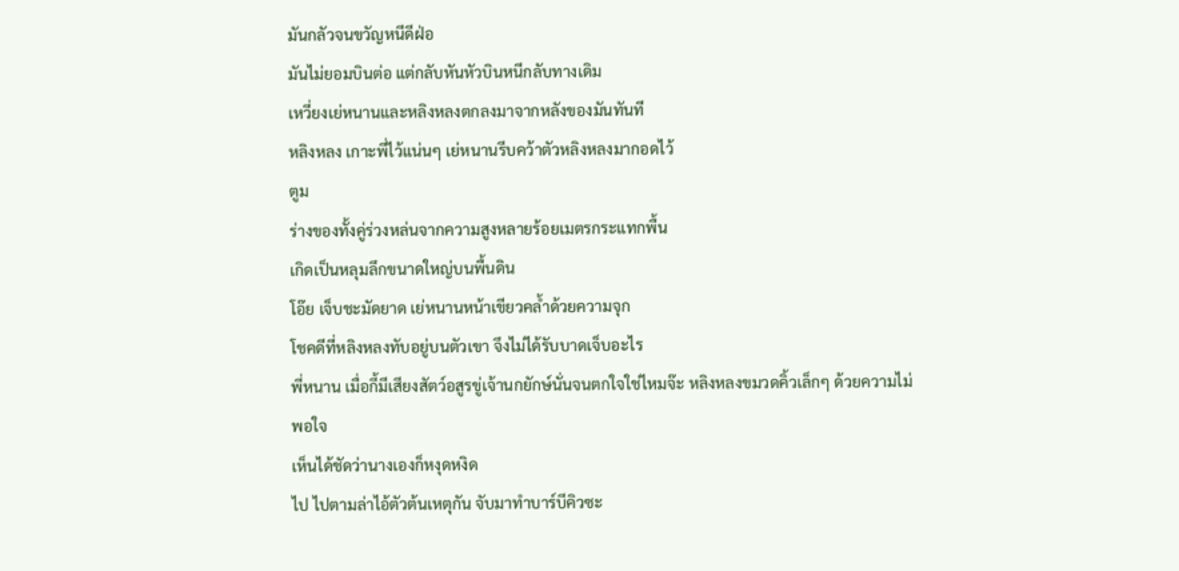มันกลัวจนขวัญหนีดีฝ่อ
มันไม่ยอมบินต่อ แต่กลับหันหัวบินหนีกลับทางเดิม
เหวี่ยงเย่หนานและหลิงหลงตกลงมาจากหลังของมันทันที
หลิงหลง เกาะพี่ไว้แน่นๆ เย่หนานรีบคว้าตัวหลิงหลงมากอดไว้
ตูม
ร่างของทั้งคู่ร่วงหล่นจากความสูงหลายร้อยเมตรกระแทกพื้น
เกิดเป็นหลุมลึกขนาดใหญ่บนพื้นดิน
โอ๊ย เจ็บชะมัดยาด เย่หนานหน้าเขียวคล้ำด้วยความจุก
โชคดีที่หลิงหลงทับอยู่บนตัวเขา จึงไม่ได้รับบาดเจ็บอะไร
พี่หนาน เมื่อกี้มีเสียงสัตว์อสูรขู่เจ้านกยักษ์นั่นจนตกใจใช่ไหมจ๊ะ หลิงหลงขมวดคิ้วเล็กๆ ด้วยความไม่พอใจ
เห็นได้ชัดว่านางเองก็หงุดหงิด
ไป ไปตามล่าไอ้ตัวต้นเหตุกัน จับมาทำบาร์บีคิวซะ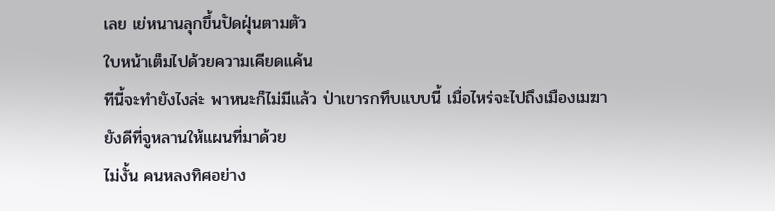เลย เย่หนานลุกขึ้นปัดฝุ่นตามตัว
ใบหน้าเต็มไปด้วยความเคียดแค้น
ทีนี้จะทำยังไงล่ะ พาหนะก็ไม่มีแล้ว ป่าเขารกทึบแบบนี้ เมื่อไหร่จะไปถึงเมืองเมฆา
ยังดีที่จูหลานให้แผนที่มาด้วย
ไม่งั้น คนหลงทิศอย่าง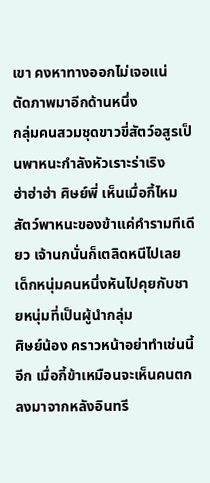เขา คงหาทางออกไม่เจอแน่
ตัดภาพมาอีกด้านหนึ่ง
กลุ่มคนสวมชุดขาวขี่สัตว์อสูรเป็นพาหนะกำลังหัวเราะร่าเริง
ฮ่าฮ่าฮ่า ศิษย์พี่ เห็นเมื่อกี้ไหม สัตว์พาหนะของข้าแค่คำรามทีเดียว เจ้านกนั่นก็เตลิดหนีไปเลย เด็กหนุ่มคนหนึ่งหันไปคุยกับชายหนุ่มที่เป็นผู้นำกลุ่ม
ศิษย์น้อง คราวหน้าอย่าทำเช่นนี้อีก เมื่อกี้ข้าเหมือนจะเห็นคนตกลงมาจากหลังอินทรี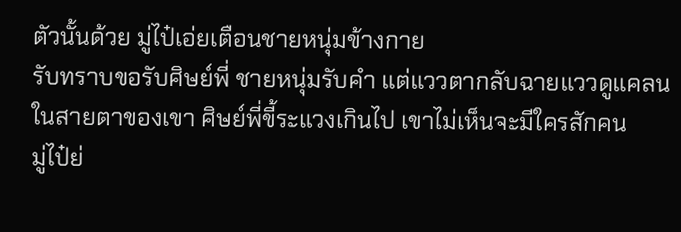ตัวนั้นด้วย มู่ไป๋เอ่ยเตือนชายหนุ่มข้างกาย
รับทราบขอรับศิษย์พี่ ชายหนุ่มรับคำ แต่แววตากลับฉายแววดูแคลน
ในสายตาของเขา ศิษย์พี่ขี้ระแวงเกินไป เขาไม่เห็นจะมีใครสักคน
มู่ไป๋ย่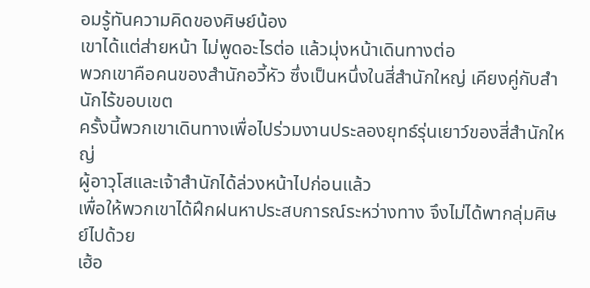อมรู้ทันความคิดของศิษย์น้อง
เขาได้แต่ส่ายหน้า ไม่พูดอะไรต่อ แล้วมุ่งหน้าเดินทางต่อ
พวกเขาคือคนของสำนักอวี้หัว ซึ่งเป็นหนึ่งในสี่สำนักใหญ่ เคียงคู่กับสำนักไร้ขอบเขต
ครั้งนี้พวกเขาเดินทางเพื่อไปร่วมงานประลองยุทธ์รุ่นเยาว์ของสี่สำนักใหญ่
ผู้อาวุโสและเจ้าสำนักได้ล่วงหน้าไปก่อนแล้ว
เพื่อให้พวกเขาได้ฝึกฝนหาประสบการณ์ระหว่างทาง จึงไม่ได้พากลุ่มศิษย์ไปด้วย
เฮ้อ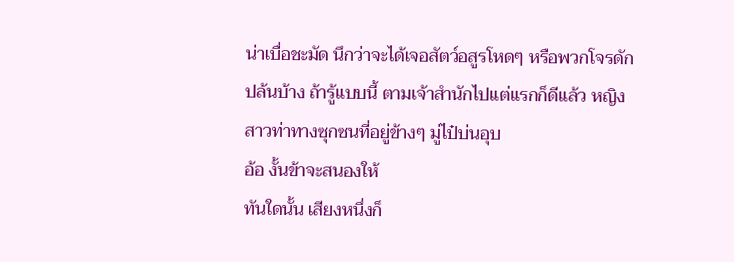น่าเบื่อชะมัด นึกว่าจะได้เจอสัตว์อสูรโหดๆ หรือพวกโจรดักปล้นบ้าง ถ้ารู้แบบนี้ ตามเจ้าสำนักไปแต่แรกก็ดีแล้ว หญิงสาวท่าทางซุกซนที่อยู่ข้างๆ มู่ไป๋บ่นอุบ
อ้อ งั้นข้าจะสนองให้
ทันใดนั้น เสียงหนึ่งก็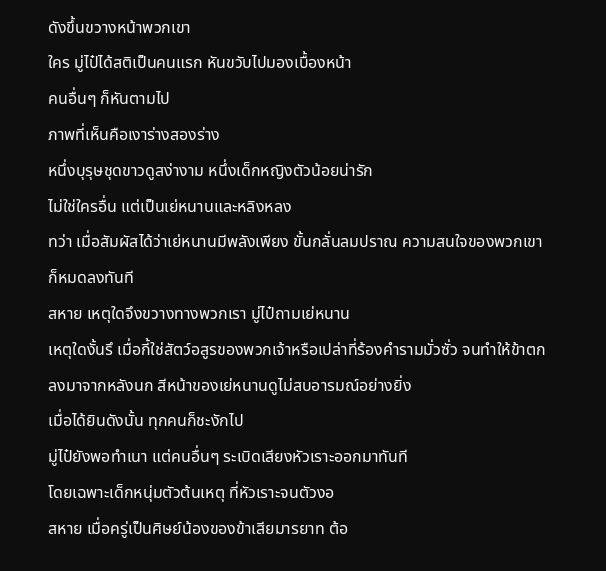ดังขึ้นขวางหน้าพวกเขา
ใคร มู่ไป๋ได้สติเป็นคนแรก หันขวับไปมองเบื้องหน้า
คนอื่นๆ ก็หันตามไป
ภาพที่เห็นคือเงาร่างสองร่าง
หนึ่งบุรุษชุดขาวดูสง่างาม หนึ่งเด็กหญิงตัวน้อยน่ารัก
ไม่ใช่ใครอื่น แต่เป็นเย่หนานและหลิงหลง
ทว่า เมื่อสัมผัสได้ว่าเย่หนานมีพลังเพียง ขั้นกลั่นลมปราณ ความสนใจของพวกเขาก็หมดลงทันที
สหาย เหตุใดจึงขวางทางพวกเรา มู่ไป๋ถามเย่หนาน
เหตุใดงั้นรึ เมื่อกี้ใช่สัตว์อสูรของพวกเจ้าหรือเปล่าที่ร้องคำรามมั่วซั่ว จนทำให้ข้าตกลงมาจากหลังนก สีหน้าของเย่หนานดูไม่สบอารมณ์อย่างยิ่ง
เมื่อได้ยินดังนั้น ทุกคนก็ชะงักไป
มู่ไป๋ยังพอทำเนา แต่คนอื่นๆ ระเบิดเสียงหัวเราะออกมาทันที
โดยเฉพาะเด็กหนุ่มตัวต้นเหตุ ที่หัวเราะจนตัวงอ
สหาย เมื่อครู่เป็นศิษย์น้องของข้าเสียมารยาท ต้อ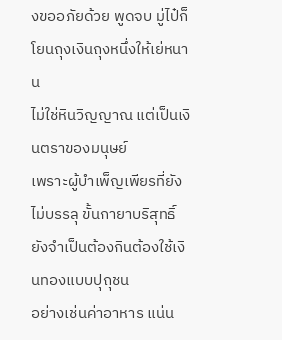งขออภัยด้วย พูดจบ มู่ไป๋ก็โยนถุงเงินถุงหนึ่งให้เย่หนาน
ไม่ใช่หินวิญญาณ แต่เป็นเงินตราของมนุษย์
เพราะผู้บำเพ็ญเพียรที่ยังไม่บรรลุ ขั้นกายาบริสุทธิ์ ยังจำเป็นต้องกินต้องใช้เงินทองแบบปุถุชน
อย่างเช่นค่าอาหาร แน่น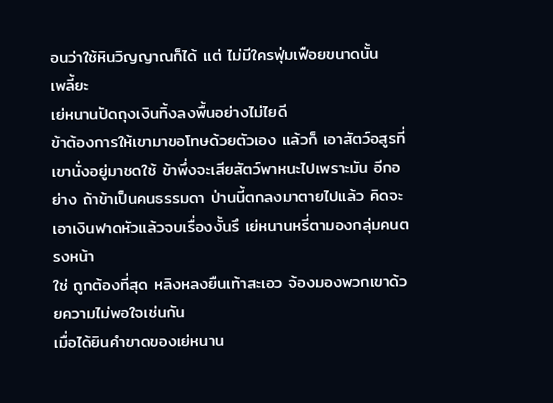อนว่าใช้หินวิญญาณก็ได้ แต่ ไม่มีใครฟุ่มเฟือยขนาดนั้น
เพลี้ยะ
เย่หนานปัดถุงเงินทิ้งลงพื้นอย่างไม่ไยดี
ข้าต้องการให้เขามาขอโทษด้วยตัวเอง แล้วก็ เอาสัตว์อสูรที่เขานั่งอยู่มาชดใช้ ข้าพึ่งจะเสียสัตว์พาหนะไปเพราะมัน อีกอย่าง ถ้าข้าเป็นคนธรรมดา ป่านนี้ตกลงมาตายไปแล้ว คิดจะเอาเงินฟาดหัวแล้วจบเรื่องงั้นรึ เย่หนานหรี่ตามองกลุ่มคนตรงหน้า
ใช่ ถูกต้องที่สุด หลิงหลงยืนเท้าสะเอว จ้องมองพวกเขาด้วยความไม่พอใจเช่นกัน
เมื่อได้ยินคำขาดของเย่หนาน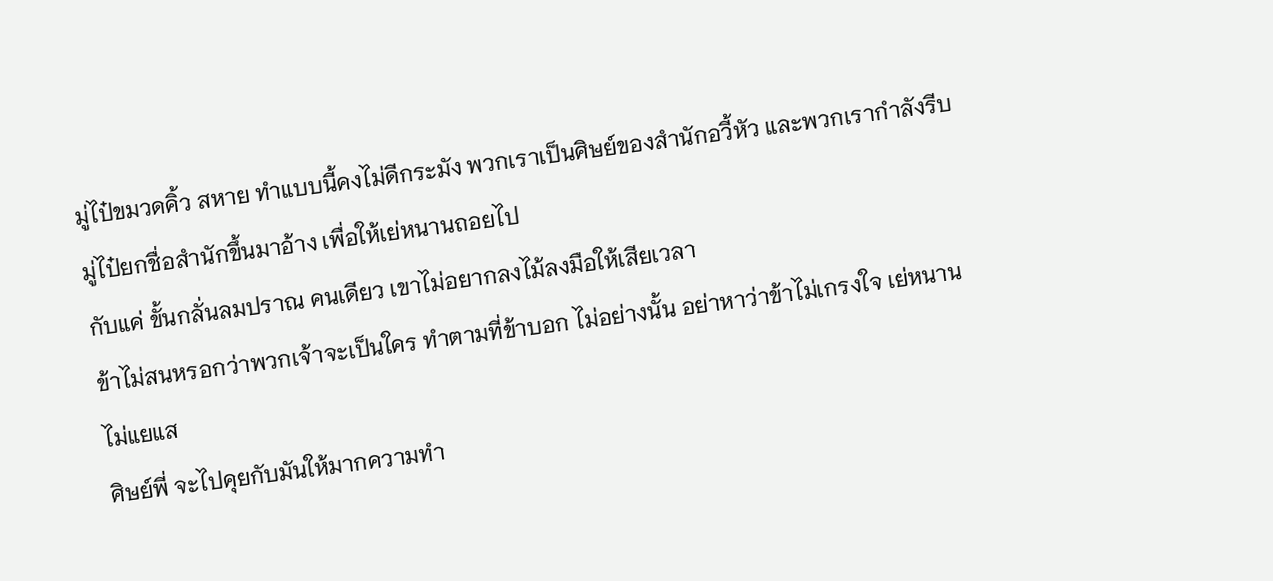มู่ไป๋ขมวดคิ้ว สหาย ทำแบบนี้คงไม่ดีกระมัง พวกเราเป็นศิษย์ของสำนักอวี้หัว และพวกเรากำลังรีบ มู่ไป๋ยกชื่อสำนักขึ้นมาอ้าง เพื่อให้เย่หนานถอยไป
กับแค่ ขั้นกลั่นลมปราณ คนเดียว เขาไม่อยากลงไม้ลงมือให้เสียเวลา
ข้าไม่สนหรอกว่าพวกเจ้าจะเป็นใคร ทำตามที่ข้าบอก ไม่อย่างนั้น อย่าหาว่าข้าไม่เกรงใจ เย่หนานไม่แยแส
ศิษย์พี่ จะไปคุยกับมันให้มากความทำ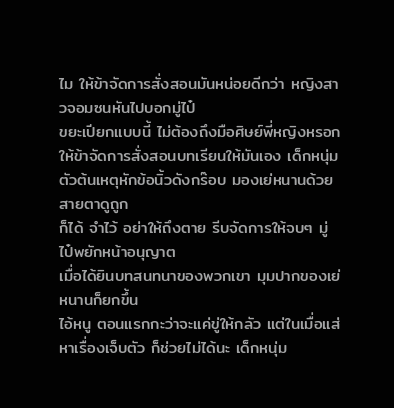ไม ให้ข้าจัดการสั่งสอนมันหน่อยดีกว่า หญิงสาวจอมซนหันไปบอกมู่ไป๋
ขยะเปียกแบบนี้ ไม่ต้องถึงมือศิษย์พี่หญิงหรอก ให้ข้าจัดการสั่งสอนบทเรียนให้มันเอง เด็กหนุ่มตัวต้นเหตุหักข้อนิ้วดังกร๊อบ มองเย่หนานด้วยสายตาดูถูก
ก็ได้ จำไว้ อย่าให้ถึงตาย รีบจัดการให้จบๆ มู่ไป๋พยักหน้าอนุญาต
เมื่อได้ยินบทสนทนาของพวกเขา มุมปากของเย่หนานก็ยกขึ้น
ไอ้หนู ตอนแรกกะว่าจะแค่ขู่ให้กลัว แต่ในเมื่อแส่หาเรื่องเจ็บตัว ก็ช่วยไม่ได้นะ เด็กหนุ่ม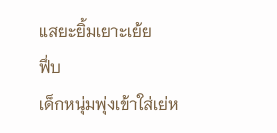แสยะยิ้มเยาะเย้ย
ฟึ่บ
เด็กหนุ่มพุ่งเข้าใส่เย่ห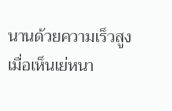นานด้วยความเร็วสูง
เมื่อเห็นเย่หนา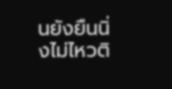นยังยืนนิ่งไม่ไหวติ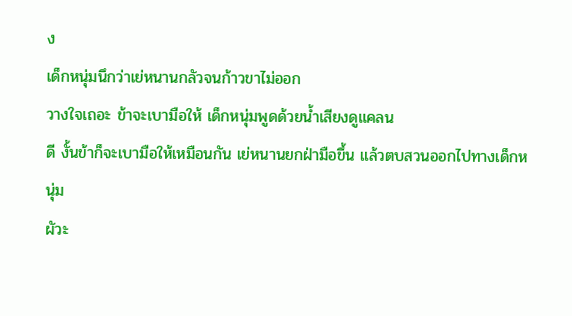ง
เด็กหนุ่มนึกว่าเย่หนานกลัวจนก้าวขาไม่ออก
วางใจเถอะ ข้าจะเบามือให้ เด็กหนุ่มพูดด้วยน้ำเสียงดูแคลน
ดี งั้นข้าก็จะเบามือให้เหมือนกัน เย่หนานยกฝ่ามือขึ้น แล้วตบสวนออกไปทางเด็กหนุ่ม
ผัวะ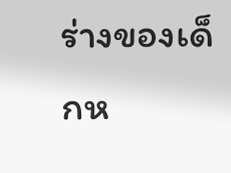ร่างของเด็กห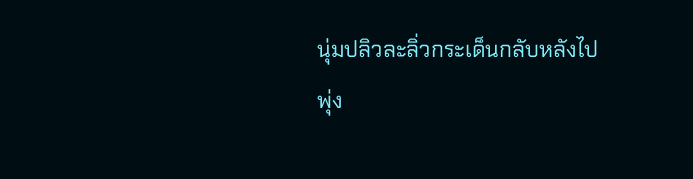นุ่มปลิวละลิ่วกระเด็นกลับหลังไป
พุ่ง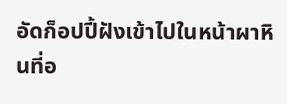อัดก็อปปี้ฝังเข้าไปในหน้าผาหินที่อ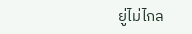ยู่ไม่ไกล